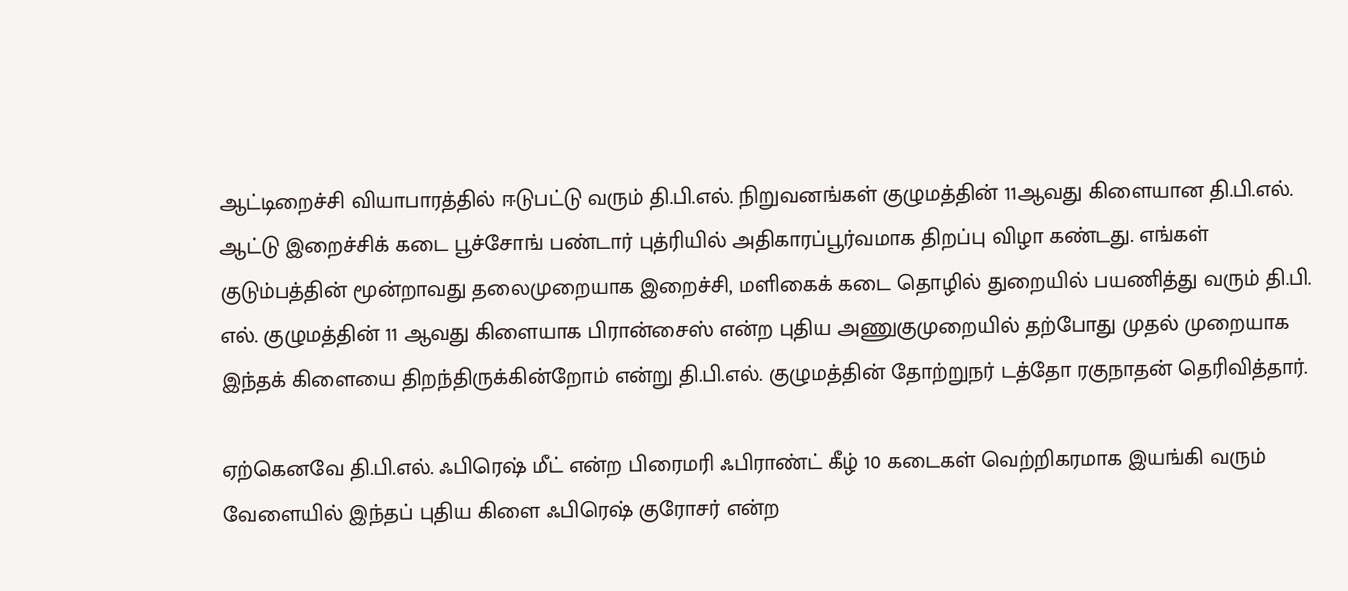ஆட்டிறைச்சி வியாபாரத்தில் ஈடுபட்டு வரும் தி.பி.எல். நிறுவனங்கள் குழுமத்தின் 11ஆவது கிளையான தி.பி.எல். ஆட்டு இறைச்சிக் கடை பூச்சோங் பண்டார் புத்ரியில் அதிகாரப்பூர்வமாக திறப்பு விழா கண்டது. எங்கள் குடும்பத்தின் மூன்றாவது தலைமுறையாக இறைச்சி, மளிகைக் கடை தொழில் துறையில் பயணித்து வரும் தி.பி. எல். குழுமத்தின் 11 ஆவது கிளையாக பிரான்சைஸ் என்ற புதிய அணுகுமுறையில் தற்போது முதல் முறையாக இந்தக் கிளையை திறந்திருக்கின்றோம் என்று தி.பி.எல். குழுமத்தின் தோற்றுநர் டத்தோ ரகுநாதன் தெரிவித்தார்.

ஏற்கெனவே தி.பி.எல். ஃபிரெஷ் மீட் என்ற பிரைமரி ஃபிராண்ட் கீழ் 10 கடைகள் வெற்றிகரமாக இயங்கி வரும் வேளையில் இந்தப் புதிய கிளை ஃபிரெஷ் குரோசர் என்ற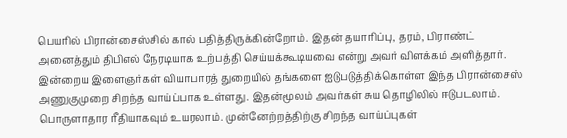பெயரில் பிரான்சைஸ்சில் கால் பதித்திருக்கின்றோம். இதன் தயாரிப்பு, தரம், பிராண்ட் அனைத்தும் திபிஎல் நேரடியாக உற்பத்தி செய்யக்கூடியவை என்று அவர் விளக்கம் அளித்தார். இன்றைய இளைஞர்கள் வியாபாரத் துறையில் தங்களை ஐடுபடுத்திக்கொள்ள இந்த பிரான்சைஸ் அணுகுமுறை சிறந்த வாய்ப்பாக உள்ளது. இதன்மூலம் அவர்கள் சுய தொழிலில் ஈடுபடலாம். பொருளாதார ரீதியாகவும் உயரலாம். முன்னேற்றத்திற்கு சிறந்த வாய்ப்புகள்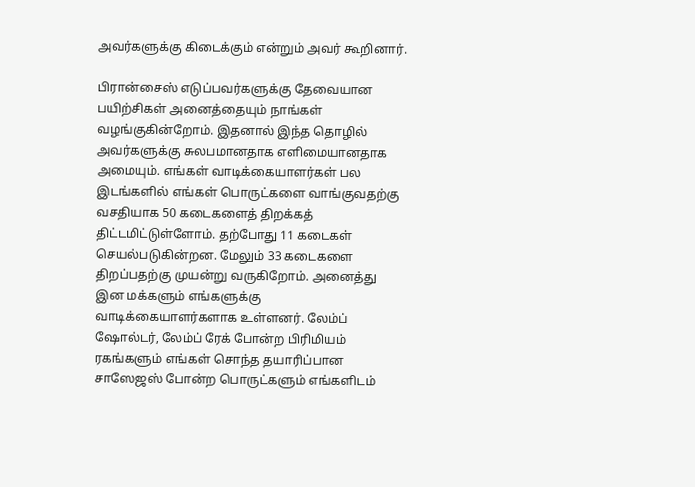அவர்களுக்கு கிடைக்கும் என்றும் அவர் கூறினார்.

பிரான்சைஸ் எடுப்பவர்களுக்கு தேவையான பயிற்சிகள் அனைத்தையும் நாங்கள் வழங்குகின்றோம். இதனால் இந்த தொழில் அவர்களுக்கு சுலபமானதாக எளிமையானதாக அமையும். எங்கள் வாடிக்கையாளர்கள் பல இடங்களில் எங்கள் பொருட்களை வாங்குவதற்கு வசதியாக 50 கடைகளைத் திறக்கத் திட்டமிட்டுள்ளோம். தற்போது 11 கடைகள் செயல்படுகின்றன. மேலும் 33 கடைகளை திறப்பதற்கு முயன்று வருகிறோம். அனைத்து இன மக்களும் எங்களுக்கு வாடிக்கையாளர்களாக உள்ளனர். லேம்ப் ஷோல்டர், லேம்ப் ரேக் போன்ற பிரிமியம் ரகங்களும் எங்கள் சொந்த தயாரிப்பான சாஸேஜஸ் போன்ற பொருட்களும் எங்களிடம்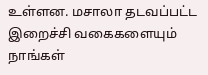உள்ளன. மசாலா தடவப்பட்ட இறைச்சி வகைகளையும் நாங்கள்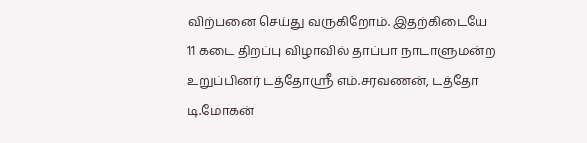விற்பனை செய்து வருகிறோம். இதற்கிடையே 11 கடை திறப்பு விழாவில் தாப்பா நாடாளுமன்ற உறுப்பினர் டத்தோஸ்ரீ எம்.சரவணன், டத்தோ டி.மோகன்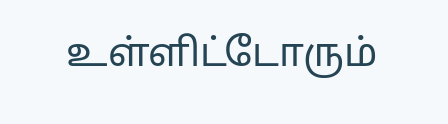உள்ளிட்டோரும்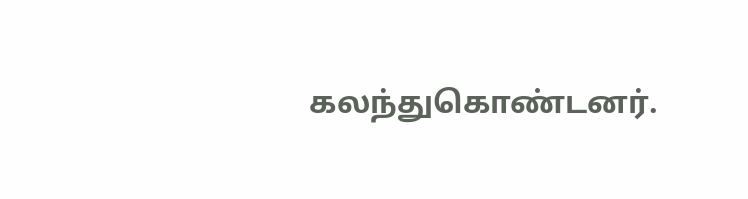கலந்துகொண்டனர்.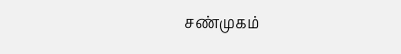சண்முகம்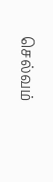செல்வம்